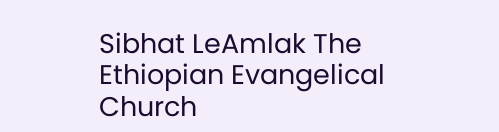Sibhat LeAmlak The Ethiopian Evangelical Church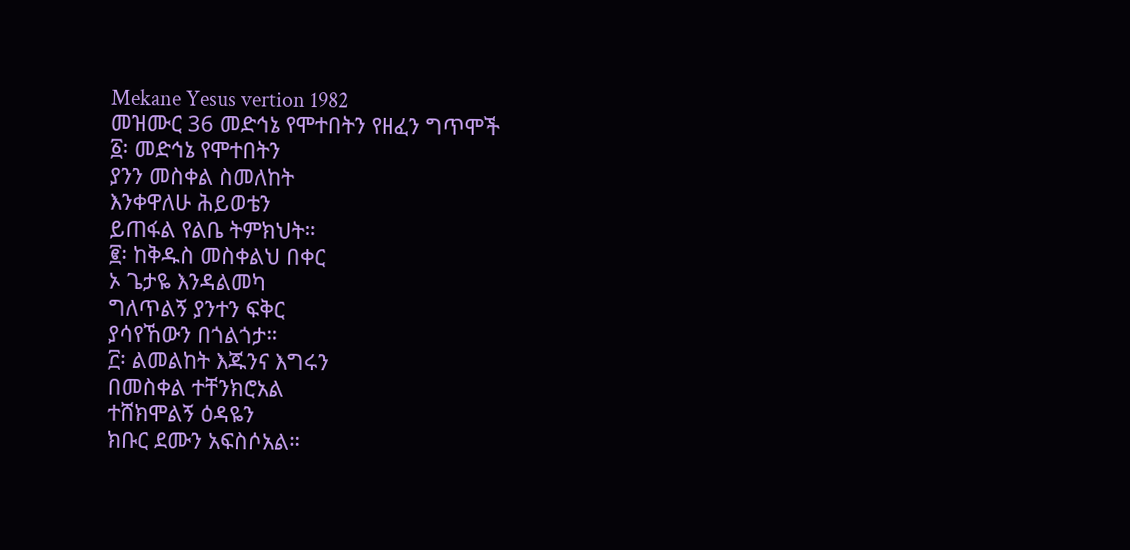Mekane Yesus vertion 1982
መዝሙር 36 መድኅኔ የሞተበትን የዘፈን ግጥሞች
፩፡ መድኅኔ የሞተበትን
ያንን መስቀል ስመለከት
እንቀዋለሁ ሕይወቴን
ይጠፋል የልቤ ትምክህት።
፪፡ ከቅዱስ መስቀልህ በቀር
ኦ ጌታዬ እንዳልመካ
ግለጥልኝ ያንተን ፍቅር
ያሳየኸውን በጎልጎታ።
፫፡ ልመልከት እጁንና እግሩን
በመስቀል ተቸንክሮአል
ተሸክሞልኝ ዕዳዬን
ክቡር ደሙን አፍስሶአል።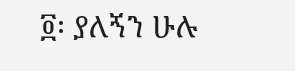፬፡ ያለኝን ሁሉ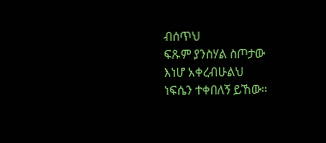ብሰጥህ
ፍጹም ያንስሃል ስጦታው
እነሆ አቀረብሁልህ
ነፍሴን ተቀበለኝ ይኸው።